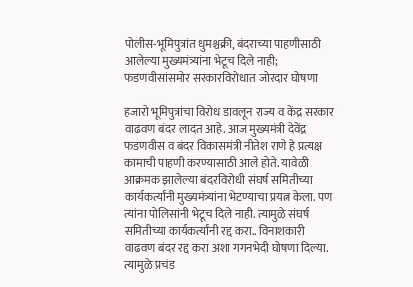पोलीस-भूमिपुत्रांत धुमश्चक्री, बंदराच्या पाहणीसाठी आलेल्या मुख्यमंत्र्यांना भेटूच दिले नाही; फडणवीसांसमोर सरकारविरोधात जोरदार घोषणा

हजारो भूमिपुत्रांचा विरोध डावलून राज्य व केंद्र सरकार वाढवण बंदर लादत आहे. आज मुख्यमंत्री देवेंद्र फडणवीस व बंदर विकासमंत्री नीतेश राणे हे प्रत्यक्ष कामाची पाहणी करण्यासाठी आले होते. यावेळी आक्रमक झालेल्या बंदरविरोधी संघर्ष समितीच्या कार्यकर्त्यांनी मुख्यमंत्र्यांना भेटण्याचा प्रयत्न केला. पण त्यांना पोलिसांनी भेटूच दिले नाही. त्यामुळे संघर्ष समितीच्या कार्यकर्त्यांनी रद्द करा.. विनाशकारी वाढवण बंदर रद्द करा अशा गगनभेदी घोषणा दिल्या. त्यामुळे प्रचंड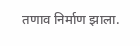तणाव निर्माण झाला.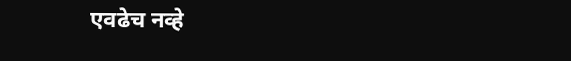एवढेच नव्हे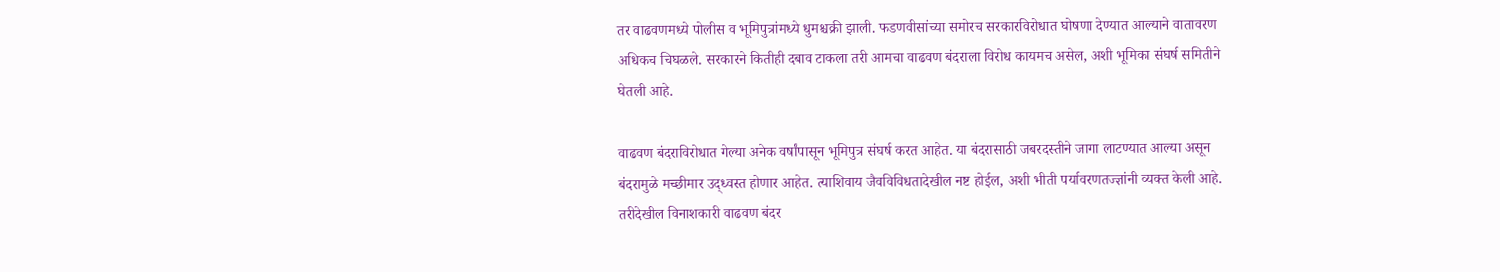तर वाढवणमध्ये पोलीस व भूमिपुत्रांमध्ये धुमश्चक्री झाली. फडणवीसांच्या समोरच सरकारविरोधात घोषणा देण्यात आल्याने वातावरण अधिकच चिघळले. सरकारने कितीही दबाव टाकला तरी आमचा वाढवण बंदराला विरोध कायमच असेल, अशी भूमिका संघर्ष समितीने घेतली आहे.

वाढवण बंदराविरोधात गेल्या अनेक वर्षांपासून भूमिपुत्र संघर्ष करत आहेत. या बंदरासाठी जबरदस्तीने जागा लाटण्यात आल्या असून बंदरामुळे मच्छीमार उद्ध्वस्त होणार आहेत. त्याशिवाय जैवविविधतादेखील नष्ट होईल, अशी भीती पर्यावरणतज्ज्ञांनी व्यक्त केली आहे. तरीदेखील विनाशकारी वाढवण बंदर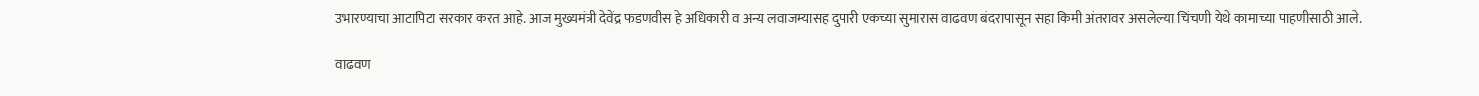उभारण्याचा आटापिटा सरकार करत आहे. आज मुख्यमंत्री देवेंद्र फडणवीस हे अधिकारी व अन्य लवाजम्यासह दुपारी एकच्या सुमारास वाढवण बंदरापासून सहा किमी अंतरावर असलेल्या चिंचणी येथे कामाच्या पाहणीसाठी आले.

वाढवण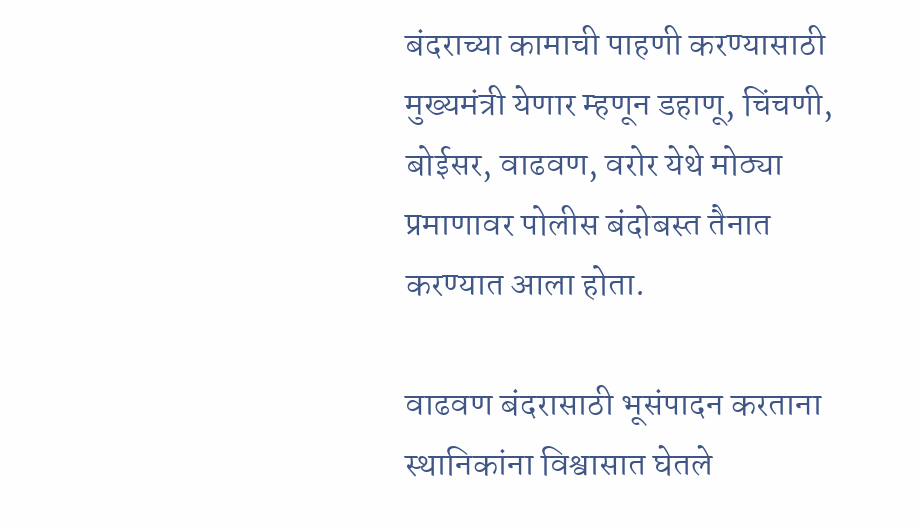बंदराच्या कामाची पाहणी करण्यासाठी मुख्यमंत्री येणार म्हणून डहाणू, चिंचणी, बोईसर, वाढवण, वरोर येथे मोठ्या प्रमाणावर पोलीस बंदोबस्त तैनात करण्यात आला होता.

वाढवण बंदरासाठी भूसंपादन करताना स्थानिकांना विश्वासात घेतले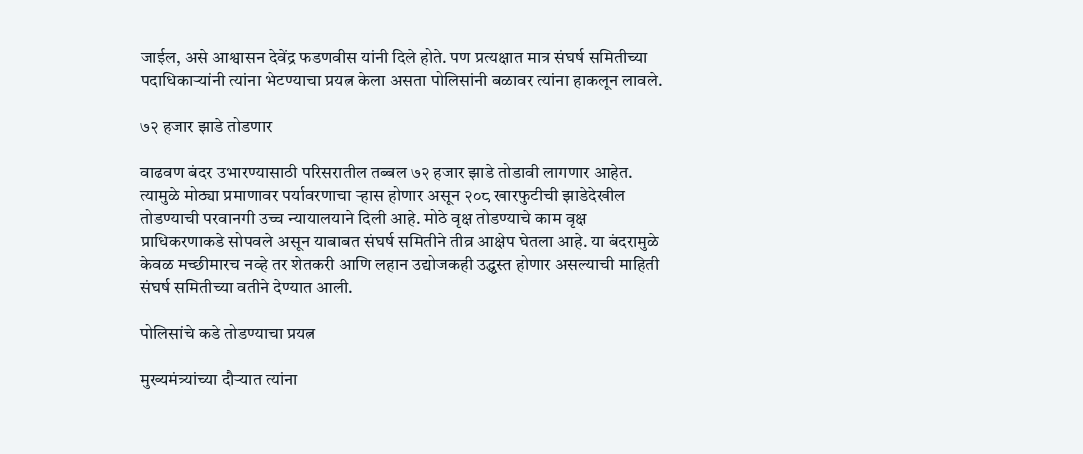जाईल, असे आश्वासन देवेंद्र फडणवीस यांनी दिले होते. पण प्रत्यक्षात मात्र संघर्ष समितीच्या पदाधिकाऱ्यांनी त्यांना भेटण्याचा प्रयत्न केला असता पोलिसांनी बळावर त्यांना हाकलून लावले.

७२ हजार झाडे तोडणार

वाढवण बंदर उभारण्यासाठी परिसरातील तब्बल ७२ हजार झाडे तोडावी लागणार आहेत. त्यामुळे मोठ्या प्रमाणावर पर्यावरणाचा ऱ्हास होणार असून २०८ खारफुटीची झाडेदेखील तोडण्याची परवानगी उच्च न्यायालयाने दिली आहे. मोठे वृक्ष तोडण्याचे काम वृक्ष प्राधिकरणाकडे सोपवले असून याबाबत संघर्ष समितीने तीव्र आक्षेप घेतला आहे. या बंदरामुळे केवळ मच्छीमारच नव्हे तर शेतकरी आणि लहान उद्योजकही उद्ध्वस्त होणार असल्याची माहिती संघर्ष समितीच्या वतीने देण्यात आली.

पोलिसांचे कडे तोडण्याचा प्रयत्न

मुख्यमंत्र्यांच्या दौऱ्यात त्यांना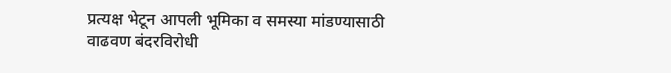प्रत्यक्ष भेटून आपली भूमिका व समस्या मांडण्यासाठी वाढवण बंदरविरोधी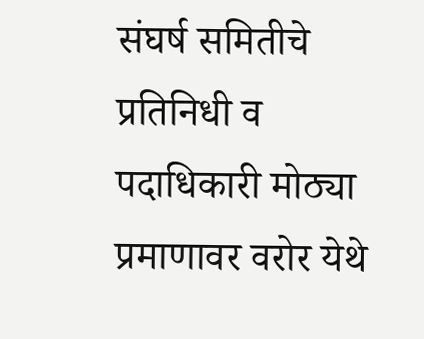संघर्ष समितीचे प्रतिनिधी व पदाधिकारी मोठ्या प्रमाणावर वरोर येथे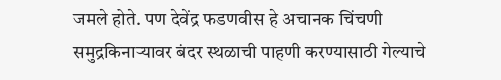जमले होते. पण देवेंद्र फडणवीस हे अचानक चिंचणी समुद्रकिनाऱ्यावर बंदर स्थळाची पाहणी करण्यासाठी गेल्याचे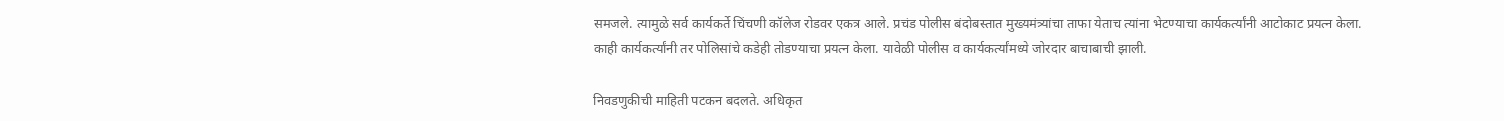समजले. त्यामुळे सर्व कार्यकर्ते चिंचणी कॉलेज रोडवर एकत्र आले. प्रचंड पोलीस बंदोबस्तात मुख्यमंत्र्यांचा ताफा येताच त्यांना भेटण्याचा कार्यकर्त्यांनी आटोकाट प्रयत्न केला. काही कार्यकर्त्यांनी तर पोलिसांचे कडेही तोडण्याचा प्रयत्न केला. यावेळी पोलीस व कार्यकर्त्यांमध्ये जोरदार बाचाबाची झाली.

निवडणुकीची माहिती पटकन बदलते. अधिकृत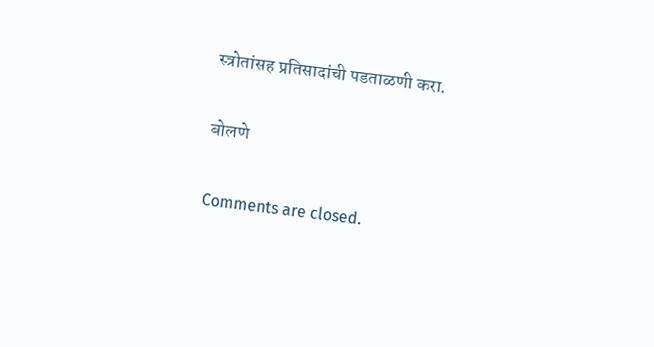स्त्रोतांसह प्रतिसादांची पडताळणी करा.

बोलणे

Comments are closed.